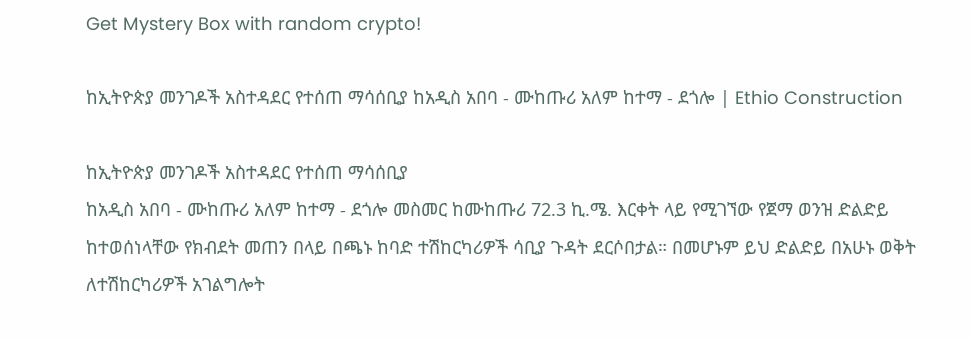Get Mystery Box with random crypto!

ከኢትዮጵያ መንገዶች አስተዳደር የተሰጠ ማሳሰቢያ ከአዲስ አበባ - ሙከጡሪ አለም ከተማ - ደጎሎ | Ethio Construction

ከኢትዮጵያ መንገዶች አስተዳደር የተሰጠ ማሳሰቢያ
ከአዲስ አበባ - ሙከጡሪ አለም ከተማ - ደጎሎ መስመር ከሙከጡሪ 72.3 ኪ.ሜ. እርቀት ላይ የሚገኘው የጀማ ወንዝ ድልድይ ከተወሰነላቸው የክብደት መጠን በላይ በጫኑ ከባድ ተሽከርካሪዎች ሳቢያ ጉዳት ደርሶበታል። በመሆኑም ይህ ድልድይ በአሁኑ ወቅት ለተሽከርካሪዎች አገልግሎት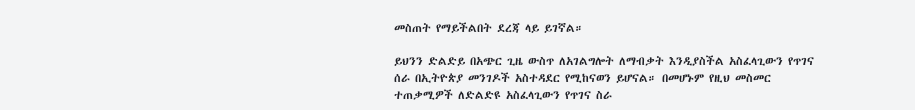መስጠት የማይችልበት ደረጃ ላይ ይገኛል።

ይህንን ድልድይ በአጭር ጊዜ ውስጥ ለአገልግሎት ለማብቃት እንዲያስችል አስፈላጊውን የጥገና ሰራ በኢትዮጵያ መንገዶች አስተዳደር የሚከናወን ይሆናል። በመሆኑም የዚህ መስመር ተጠቃሚዎች ለድልድዩ አስፈላጊውን የጥገና ስራ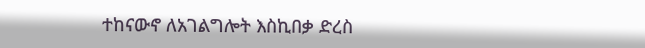ተከናውኖ ለአገልግሎት እስኪበቃ ድረስ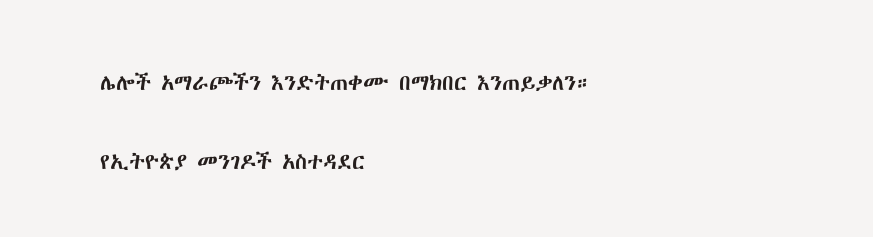ሌሎች አማራጮችን እንድትጠቀሙ በማክበር እንጠይቃለን።

የኢትዮጵያ መንገዶች አስተዳደር